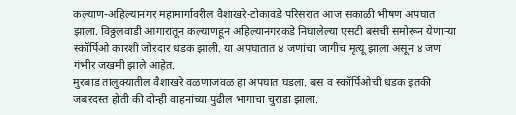कल्याण-अहिल्यानगर महामार्गावरील वैशाखरे-टोकावडे परिसरात आज सकाळी भीषण अपघात झाला. विठ्ठलवाडी आगारातून कल्याणहून अहिल्यानगरकडे निघालेल्या एसटी बसची समोरून येणाऱ्या स्कॉर्पिओ कारशी जोरदार धडक झाली. या अपघातात ४ जणांचा जागीच मृत्यू झाला असून ४ जण गंभीर जखमी झाले आहेत.
मुरबाड तालुक्यातील वैशाखरे वळणाजवळ हा अपघात घडला. बस व स्कॉर्पिओची धडक इतकी जबरदस्त होती की दोन्ही वाहनांच्या पुढील भागाचा चुराडा झाला.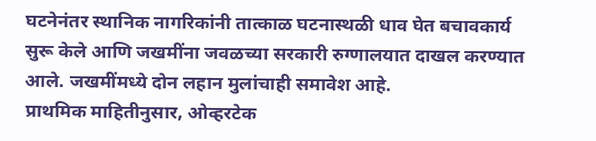घटनेनंतर स्थानिक नागरिकांनी तात्काळ घटनास्थळी धाव घेत बचावकार्य सुरू केले आणि जखमींना जवळच्या सरकारी रुग्णालयात दाखल करण्यात आले. जखमींमध्ये दोन लहान मुलांचाही समावेश आहे.
प्राथमिक माहितीनुसार, ओव्हरटेक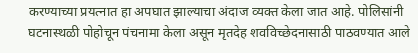करण्याच्या प्रयत्नात हा अपघात झाल्याचा अंदाज व्यक्त केला जात आहे. पोलिसांनी घटनास्थळी पोहोचून पंचनामा केला असून मृतदेह शवविच्छेदनासाठी पाठवण्यात आले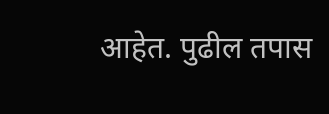आहेत. पुढील तपास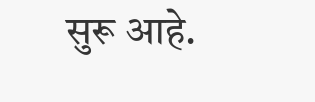सुरू आहे.